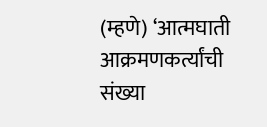(म्हणे) ‘आत्मघाती आक्रमणकर्त्यांची संख्या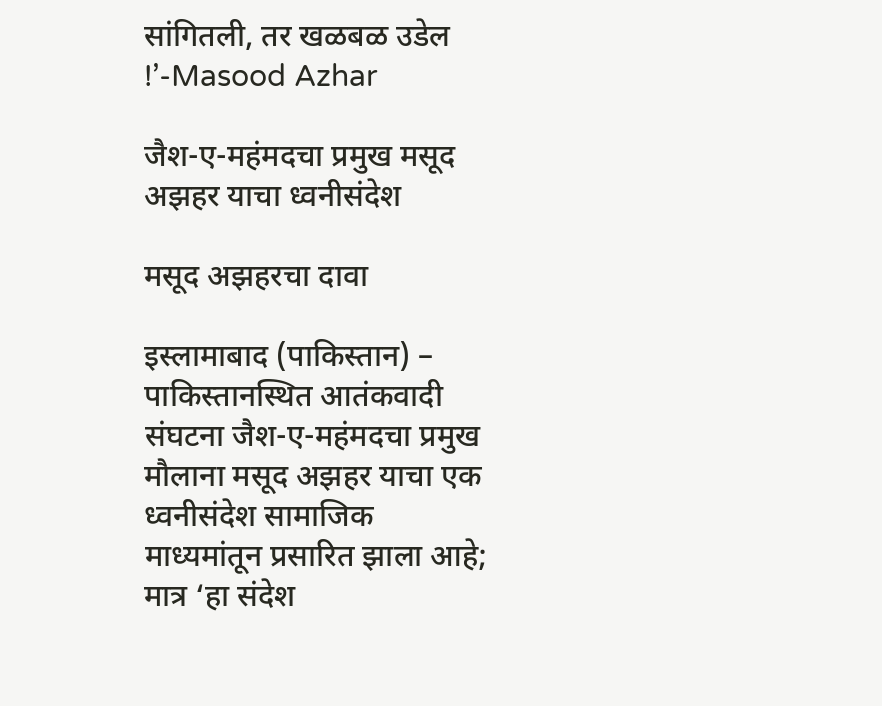सांगितली, तर खळबळ उडेल !’-Masood Azhar

जैश-ए-महंमदचा प्रमुख मसूद अझहर याचा ध्वनीसंदेश

मसूद अझहरचा दावा

इस्लामाबाद (पाकिस्तान) – पाकिस्तानस्थित आतंकवादी संघटना जैश-ए-महंमदचा प्रमुख मौलाना मसूद अझहर याचा एक ध्वनीसंदेश सामाजिक माध्यमांतून प्रसारित झाला आहे; मात्र ‘हा संदेश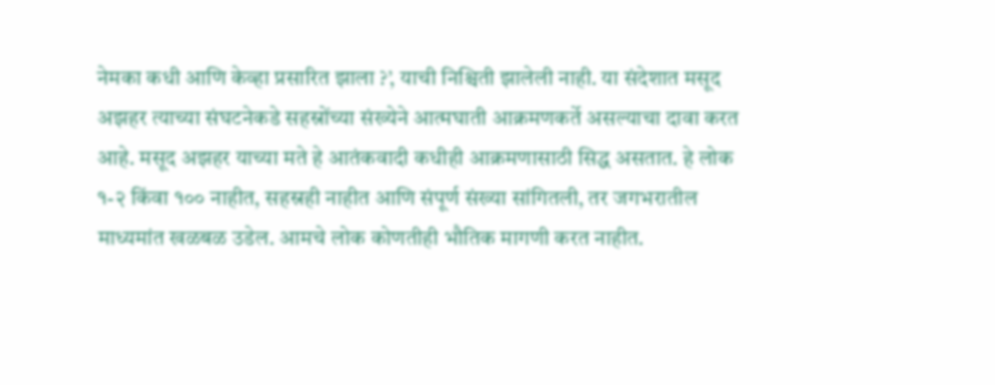नेमका कधी आणि केव्हा प्रसारित झाला ?’, याची निश्चिती झालेली नाही. या संदेशात मसूद अझहर त्याच्या संघटनेकडे सहस्रोंच्या संख्येने आत्मघाती आक्रमणकर्ते असल्याचा दावा करत आहे. मसूद अझहर याच्या मते हे आतंकवादी कधीही आक्रमणासाठी सिद्ध असतात. हे लोक १-२ किंवा १०० नाहीत, सहस्रही नाहीत आणि संपूर्ण संख्या सांगितली, तर जगभरातील माध्यमांत खळबळ उडेल. आमचे लोक कोणतीही भौतिक मागणी करत नाहीत.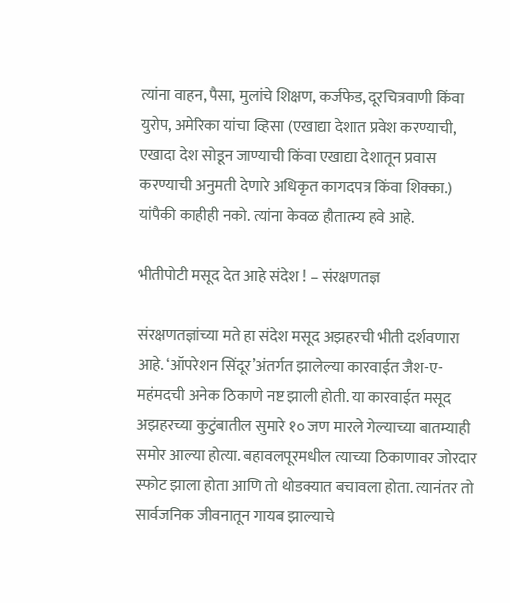त्यांना वाहन, पैसा, मुलांचे शिक्षण, कर्जफेड, दूरचित्रवाणी किंवा युरोप, अमेरिका यांचा व्हिसा (एखाद्या देशात प्रवेश करण्याची, एखादा देश सोडून जाण्याची किंवा एखाद्या देशातून प्रवास करण्याची अनुमती देणारे अधिकृत कागदपत्र किंवा शिक्का.) यांपैकी काहीही नको. त्यांना केवळ हौतात्म्य हवे आहे.

भीतीपोटी मसूद देत आहे संदेश ! – संरक्षणतज्ञ

संरक्षणतज्ञांच्या मते हा संदेश मसूद अझहरची भीती दर्शवणारा आहे. ‘ऑपरेशन सिंदूर’अंतर्गत झालेल्या कारवाईत जैश-ए-महंमदची अनेक ठिकाणे नष्ट झाली होती. या कारवाईत मसूद अझहरच्या कुटुंबातील सुमारे १० जण मारले गेल्याच्या बातम्याही समोर आल्या होत्या. बहावलपूरमधील त्याच्या ठिकाणावर जोरदार स्फोट झाला होता आणि तो थोडक्यात बचावला होता. त्यानंतर तो सार्वजनिक जीवनातून गायब झाल्याचे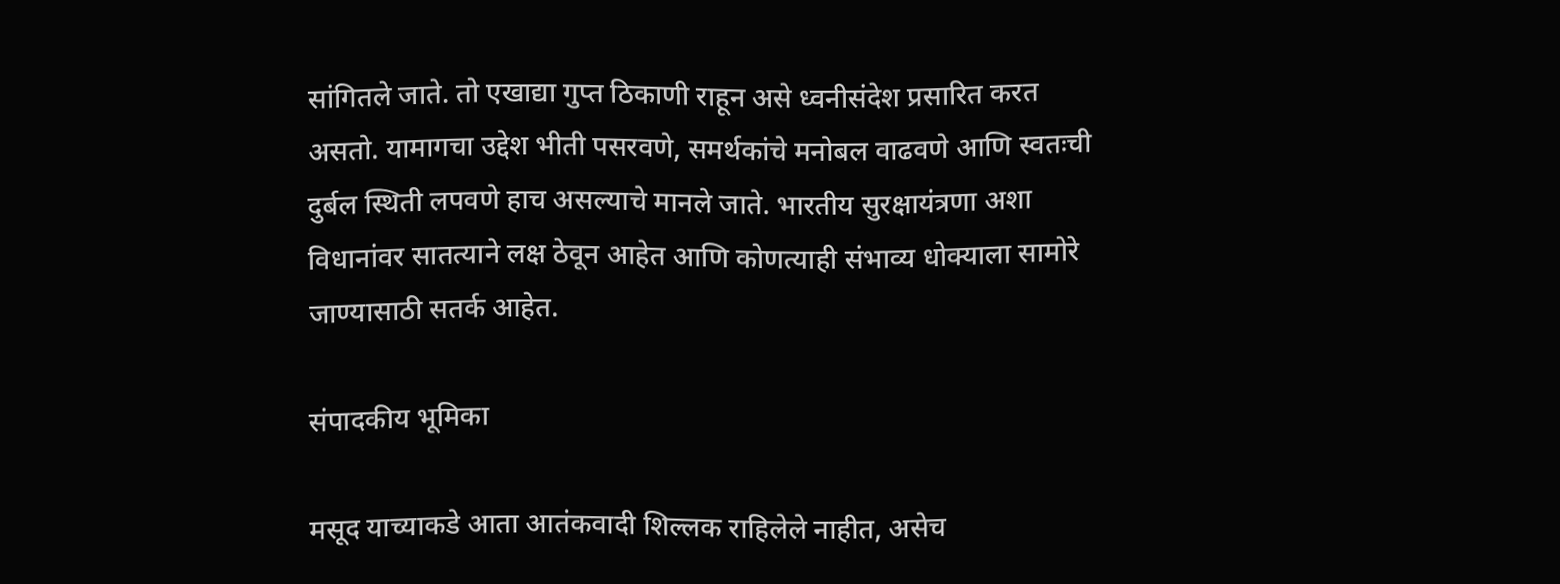सांगितले जाते. तो एखाद्या गुप्त ठिकाणी राहून असे ध्वनीसंदेश प्रसारित करत असतो. यामागचा उद्देश भीती पसरवणे, समर्थकांचे मनोबल वाढवणे आणि स्वतःची दुर्बल स्थिती लपवणे हाच असल्याचे मानले जाते. भारतीय सुरक्षायंत्रणा अशा विधानांवर सातत्याने लक्ष ठेवून आहेत आणि कोणत्याही संभाव्य धोक्याला सामोरे जाण्यासाठी सतर्क आहेत.

संपादकीय भूमिका

मसूद याच्याकडे आता आतंकवादी शिल्लक राहिलेले नाहीत, असेच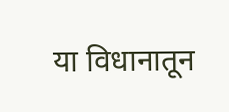या विधानातून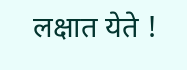लक्षात येते !